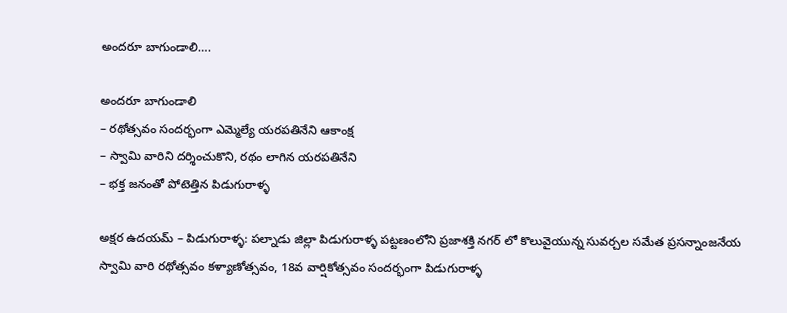అందరూ బాగుండాలి….

అందరూ బాగుండాలి
– రథోత్సవం సందర్భంగా ఎమ్మెల్యే యరపతినేని ఆకాంక్ష
– స్వామి వారిని దర్శించుకొని, రథం లాగిన యరపతినేని
– భక్త జనంతో పోటెత్తిన పిడుగురాళ్ళ

అక్షర ఉదయమ్ – పిడుగురాళ్ళ: పల్నాడు జిల్లా పిడుగురాళ్ళ పట్టణంలోని ప్రజాశక్తి నగర్ లో కొలువైయున్న సువర్చల సమేత ప్రసన్నాంజనేయ స్వామి వారి రథోత్సవం కళ్యాణోత్సవం, 18వ వార్షికోత్సవం సందర్భంగా పిడుగురాళ్ళ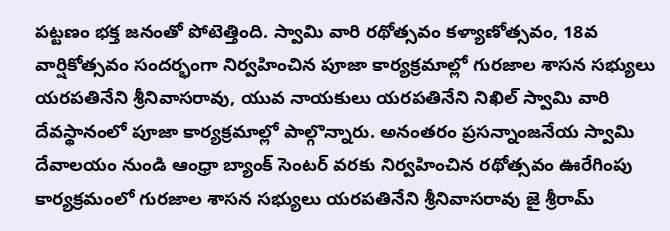పట్టణం భక్త జనంతో పోటెత్తింది. స్వామి వారి రథోత్సవం కళ్యాణోత్సవం, 18వ వార్షికోత్సవం సందర్భంగా నిర్వహించిన పూజా కార్యక్రమాల్లో గురజాల శాసన సభ్యులు యరపతినేని శ్రీనివాసరావు, యువ నాయకులు యరపతినేని నిఖిల్ స్వామి వారి దేవస్థానంలో పూజా కార్యక్రమాల్లో పాల్గొన్నారు. అనంతరం ప్రసన్నాంజనేయ స్వామి దేవాలయం నుండి ఆంధ్రా బ్యాంక్ సెంటర్ వరకు నిర్వహించిన రథోత్సవం ఊరేగింపు కార్యక్రమంలో గురజాల శాసన సభ్యులు యరపతినేని శ్రీనివాసరావు జై శ్రీరామ్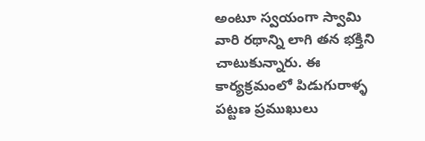అంటూ స్వయంగా స్వామి వారి రథాన్ని లాగి తన భక్తిని చాటుకున్నారు. ఈ కార్యక్రమంలో పిడుగురాళ్ళ పట్టణ ప్రముఖులు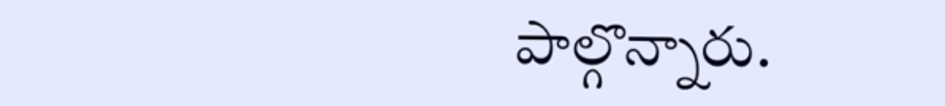పాల్గొన్నారు.